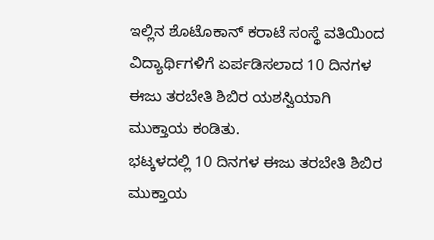ಇಲ್ಲಿನ ಶೊಟೊಕಾನ್ ಕರಾಟೆ ಸಂಸ್ಥೆ ವತಿಯಿಂದ ವಿದ್ಯಾರ್ಥಿಗಳಿಗೆ ಏರ್ಪಡಿಸಲಾದ 10 ದಿನಗಳ ಈಜು ತರಬೇತಿ ಶಿಬಿರ ಯಶಸ್ವಿಯಾಗಿ ಮುಕ್ತಾಯ ಕಂಡಿತು.
ಭಟ್ಕಳದಲ್ಲಿ 10 ದಿನಗಳ ಈಜು ತರಬೇತಿ ಶಿಬಿರ ಮುಕ್ತಾಯ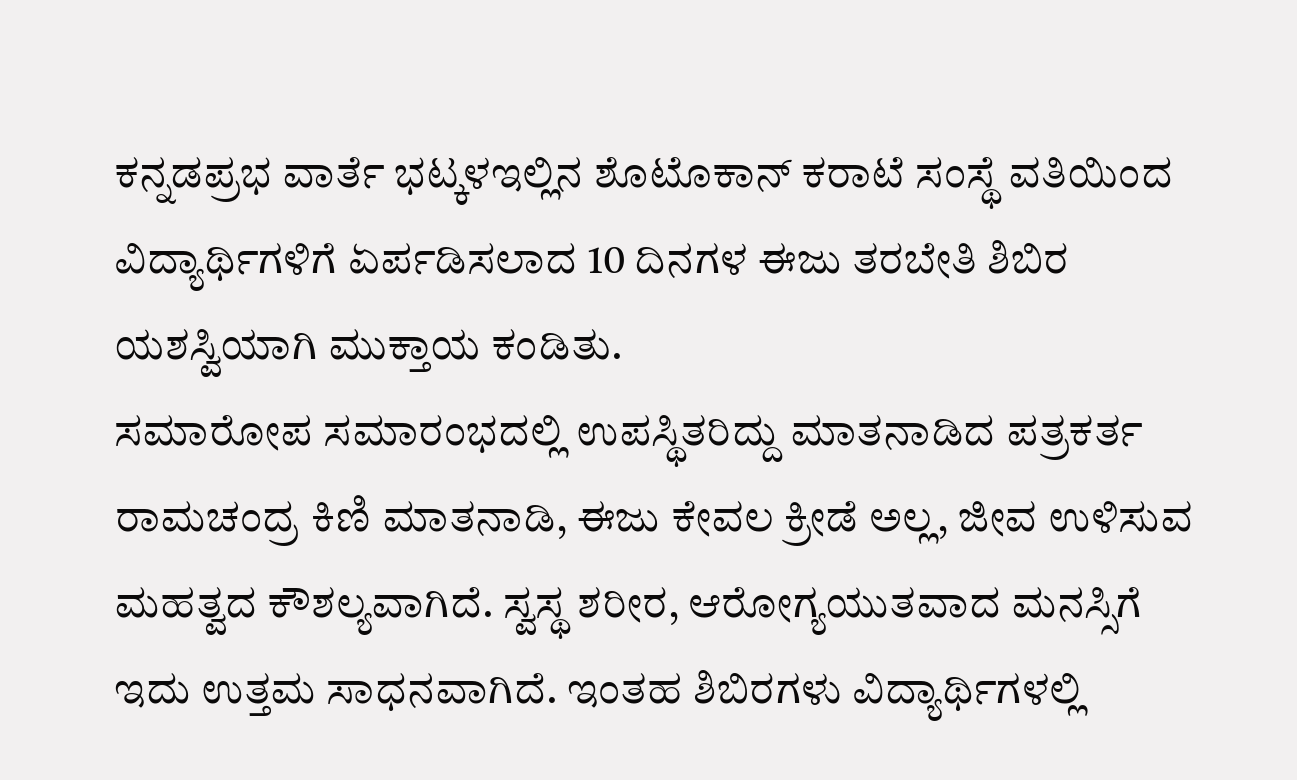ಕನ್ನಡಪ್ರಭ ವಾರ್ತೆ ಭಟ್ಕಳಇಲ್ಲಿನ ಶೊಟೊಕಾನ್ ಕರಾಟೆ ಸಂಸ್ಥೆ ವತಿಯಿಂದ ವಿದ್ಯಾರ್ಥಿಗಳಿಗೆ ಏರ್ಪಡಿಸಲಾದ 10 ದಿನಗಳ ಈಜು ತರಬೇತಿ ಶಿಬಿರ ಯಶಸ್ವಿಯಾಗಿ ಮುಕ್ತಾಯ ಕಂಡಿತು.
ಸಮಾರೋಪ ಸಮಾರಂಭದಲ್ಲಿ ಉಪಸ್ಥಿತರಿದ್ದು ಮಾತನಾಡಿದ ಪತ್ರಕರ್ತ ರಾಮಚಂದ್ರ ಕಿಣಿ ಮಾತನಾಡಿ, ಈಜು ಕೇವಲ ಕ್ರೀಡೆ ಅಲ್ಲ, ಜೀವ ಉಳಿಸುವ ಮಹತ್ವದ ಕೌಶಲ್ಯವಾಗಿದೆ. ಸ್ವಸ್ಥ ಶರೀರ, ಆರೋಗ್ಯಯುತವಾದ ಮನಸ್ಸಿಗೆ ಇದು ಉತ್ತಮ ಸಾಧನವಾಗಿದೆ. ಇಂತಹ ಶಿಬಿರಗಳು ವಿದ್ಯಾರ್ಥಿಗಳಲ್ಲಿ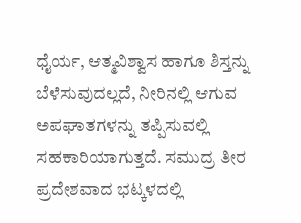ಧೈರ್ಯ, ಆತ್ಮವಿಶ್ವಾಸ ಹಾಗೂ ಶಿಸ್ತನ್ನು ಬೆಳೆಸುವುದಲ್ಲದೆ, ನೀರಿನಲ್ಲಿ ಆಗುವ ಅಪಘಾತಗಳನ್ನು ತಪ್ಪಿಸುವಲ್ಲಿ ಸಹಕಾರಿಯಾಗುತ್ತದೆ. ಸಮುದ್ರ ತೀರ ಪ್ರದೇಶವಾದ ಭಟ್ಕಳದಲ್ಲಿ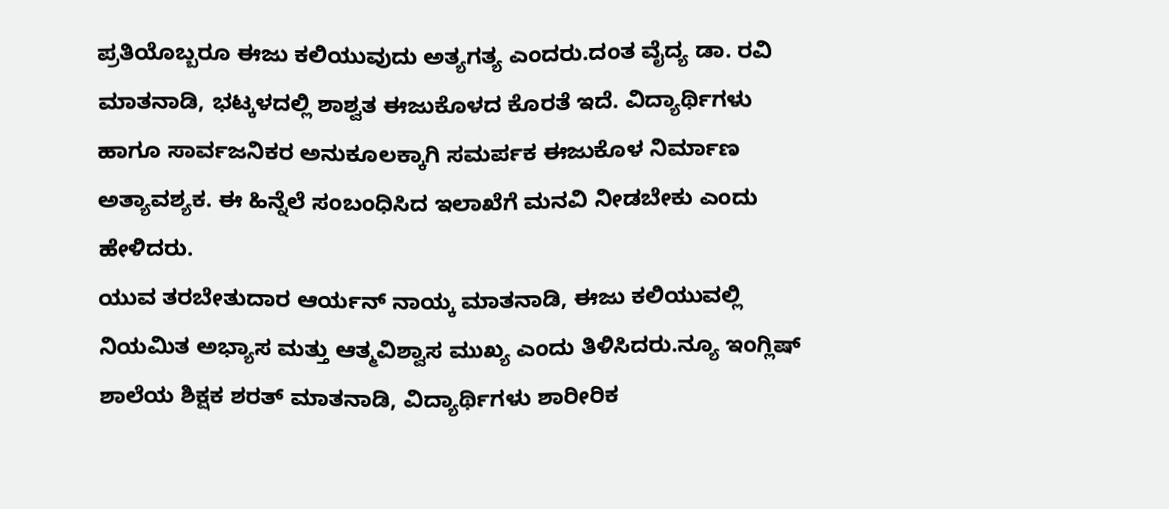ಪ್ರತಿಯೊಬ್ಬರೂ ಈಜು ಕಲಿಯುವುದು ಅತ್ಯಗತ್ಯ ಎಂದರು.ದಂತ ವೈದ್ಯ ಡಾ. ರವಿ ಮಾತನಾಡಿ, ಭಟ್ಕಳದಲ್ಲಿ ಶಾಶ್ವತ ಈಜುಕೊಳದ ಕೊರತೆ ಇದೆ. ವಿದ್ಯಾರ್ಥಿಗಳು ಹಾಗೂ ಸಾರ್ವಜನಿಕರ ಅನುಕೂಲಕ್ಕಾಗಿ ಸಮರ್ಪಕ ಈಜುಕೊಳ ನಿರ್ಮಾಣ ಅತ್ಯಾವಶ್ಯಕ. ಈ ಹಿನ್ನೆಲೆ ಸಂಬಂಧಿಸಿದ ಇಲಾಖೆಗೆ ಮನವಿ ನೀಡಬೇಕು ಎಂದು ಹೇಳಿದರು.
ಯುವ ತರಬೇತುದಾರ ಆರ್ಯನ್ ನಾಯ್ಕ ಮಾತನಾಡಿ, ಈಜು ಕಲಿಯುವಲ್ಲಿ ನಿಯಮಿತ ಅಭ್ಯಾಸ ಮತ್ತು ಆತ್ಮವಿಶ್ವಾಸ ಮುಖ್ಯ ಎಂದು ತಿಳಿಸಿದರು.ನ್ಯೂ ಇಂಗ್ಲಿಷ್ ಶಾಲೆಯ ಶಿಕ್ಷಕ ಶರತ್ ಮಾತನಾಡಿ, ವಿದ್ಯಾರ್ಥಿಗಳು ಶಾರೀರಿಕ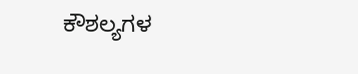ಕೌಶಲ್ಯಗಳ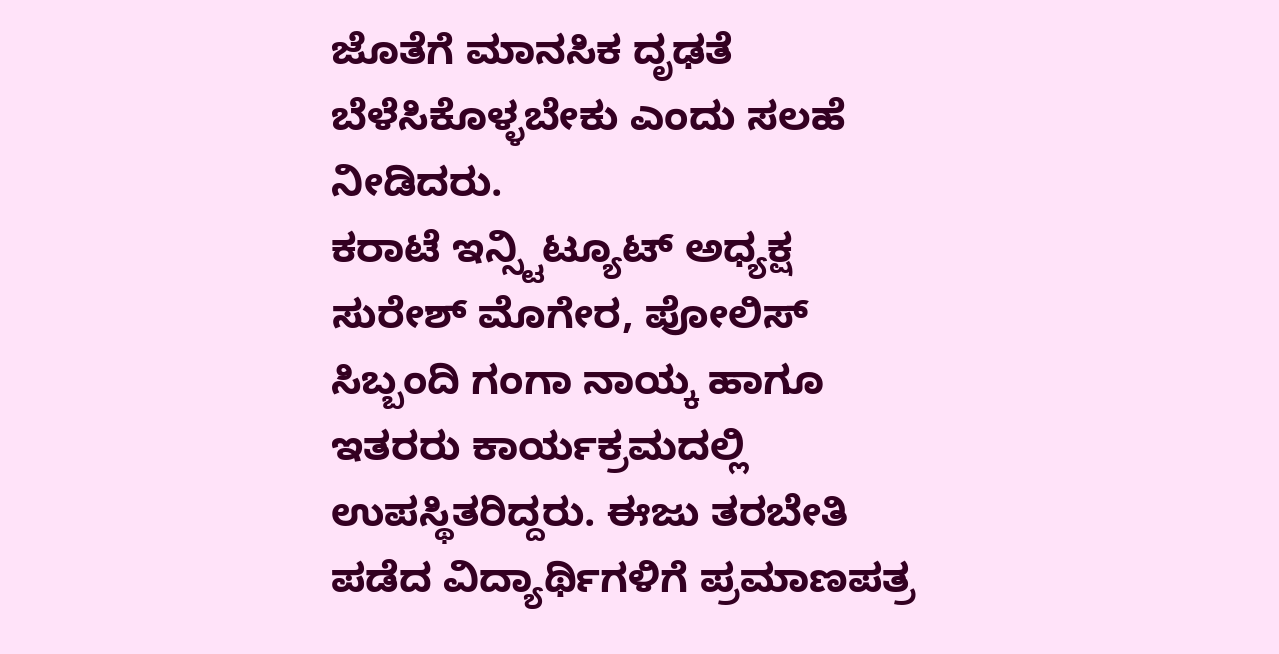ಜೊತೆಗೆ ಮಾನಸಿಕ ದೃಢತೆ ಬೆಳೆಸಿಕೊಳ್ಳಬೇಕು ಎಂದು ಸಲಹೆ ನೀಡಿದರು.
ಕರಾಟೆ ಇನ್ಸ್ಟಿಟ್ಯೂಟ್ ಅಧ್ಯಕ್ಷ ಸುರೇಶ್ ಮೊಗೇರ, ಪೋಲಿಸ್ ಸಿಬ್ಬಂದಿ ಗಂಗಾ ನಾಯ್ಕ ಹಾಗೂ ಇತರರು ಕಾರ್ಯಕ್ರಮದಲ್ಲಿ ಉಪಸ್ಥಿತರಿದ್ದರು. ಈಜು ತರಬೇತಿ ಪಡೆದ ವಿದ್ಯಾರ್ಥಿಗಳಿಗೆ ಪ್ರಮಾಣಪತ್ರ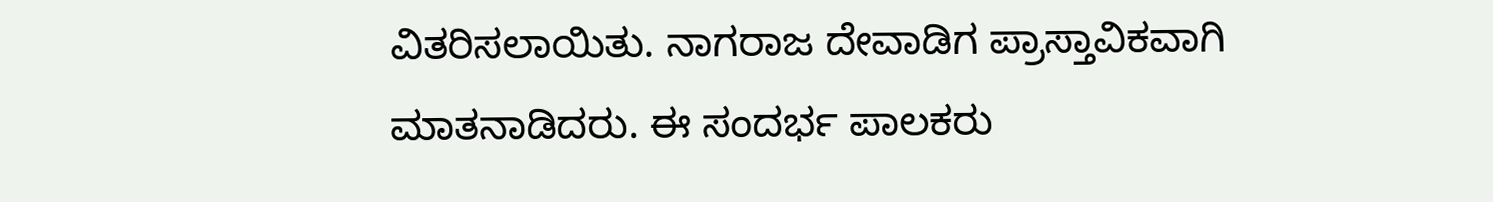ವಿತರಿಸಲಾಯಿತು. ನಾಗರಾಜ ದೇವಾಡಿಗ ಪ್ರಾಸ್ತಾವಿಕವಾಗಿ ಮಾತನಾಡಿದರು. ಈ ಸಂದರ್ಭ ಪಾಲಕರು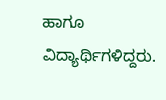ಹಾಗೂ ವಿದ್ಯಾರ್ಥಿಗಳಿದ್ದರು.